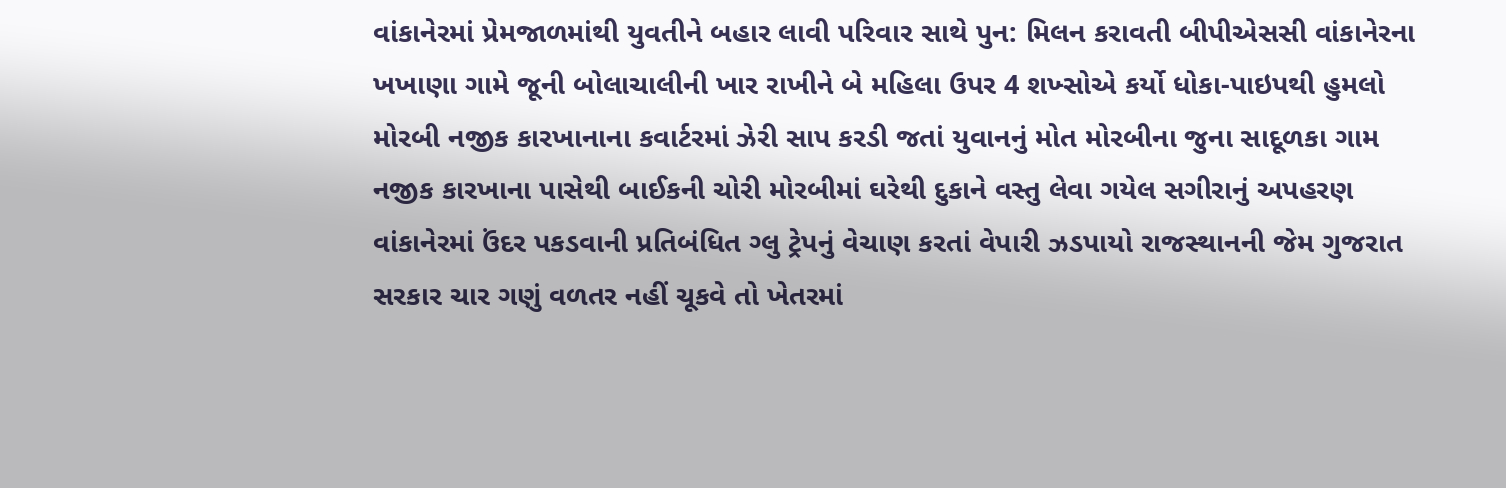વાંકાનેરમાં પ્રેમજાળમાંથી યુવતીને બહાર લાવી પરિવાર સાથે પુન: મિલન કરાવતી બીપીએસસી વાંકાનેરના ખખાણા ગામે જૂની બોલાચાલીની ખાર રાખીને બે મહિલા ઉપર 4 શખ્સોએ કર્યો ધોકા-પાઇપથી હુમલો મોરબી નજીક કારખાનાના કવાર્ટરમાં ઝેરી સાપ કરડી જતાં યુવાનનું મોત મોરબીના જુના સાદૂળકા ગામ નજીક કારખાના પાસેથી બાઈકની ચોરી મોરબીમાં ઘરેથી દુકાને વસ્તુ લેવા ગયેલ સગીરાનું અપહરણ વાંકાનેરમાં ઉંદર પકડવાની પ્રતિબંધિત ગ્લુ ટ્રેપનું વેચાણ કરતાં વેપારી ઝડપાયો રાજસ્થાનની જેમ ગુજરાત સરકાર ચાર ગણું વળતર નહીં ચૂકવે તો ખેતરમાં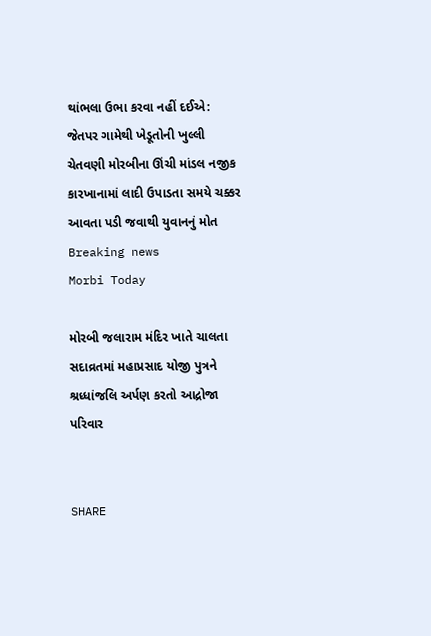થાંભલા ઉભા કરવા નહીં દઈએ: જેતપર ગામેથી ખેડૂતોની ખુલ્લી ચેતવણી મોરબીના ઊંચી માંડલ નજીક કારખાનામાં લાદી ઉપાડતા સમયે ચક્કર આવતા પડી જવાથી યુવાનનું મોત
Breaking news
Morbi Today

મોરબી જલારામ મંદિર ખાતે ચાલતા સદાવ્રતમાં મહાપ્રસાદ યોજી પુત્રને શ્રધ્ધાંજલિ અર્પણ કરતો આદ્રોજા પરિવાર


SHARE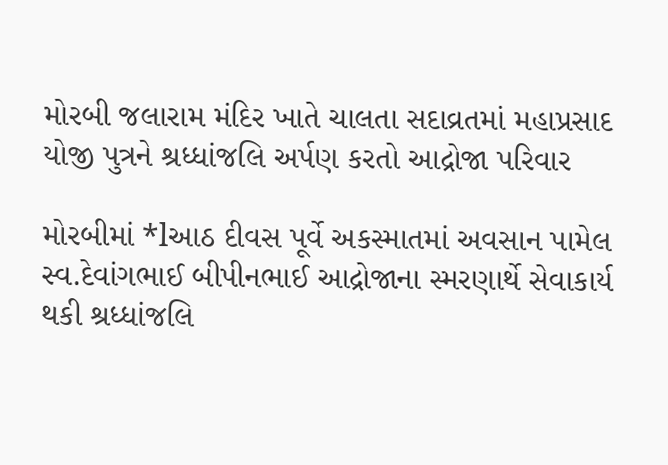મોરબી જલારામ મંદિર ખાતે ચાલતા સદાવ્રતમાં મહાપ્રસાદ યોજી પુત્રને શ્રધ્ધાંજલિ અર્પણ કરતો આદ્રોજા પરિવાર

મોરબીમાં *lઆઠ દીવસ પૂર્વે અકસ્માતમાં અવસાન પામેલ સ્વ.દેવાંગભાઈ બીપીનભાઈ આદ્રોજાના સ્મરણાર્થે સેવાકાર્ય થકી શ્રધ્ધાંજલિ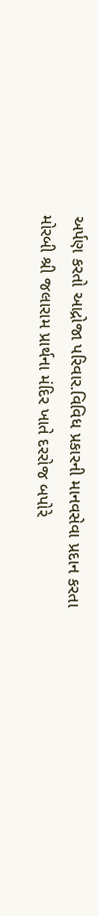અર્પણ કરતો આદ્રોજા પરિવાર.વિવિધ પ્રકારની માનવસેવા પ્રદાન કરતા મોરબી શ્રી જલારામ પ્રાર્થના મંદિર ખાતે દરરોજ બપોરે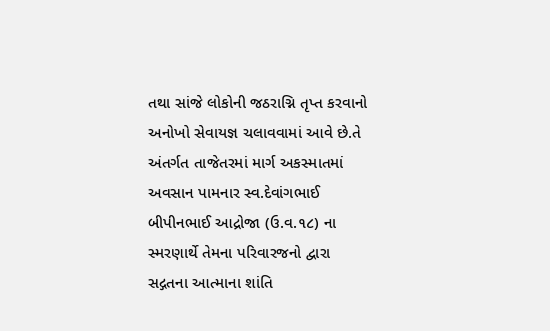તથા સાંજે લોકોની જઠરાગ્નિ તૃપ્ત કરવાનો અનોખો સેવાયજ્ઞ ચલાવવામાં આવે છે.તે અંતર્ગત તાજેતરમાં માર્ગ અકસ્માતમાં અવસાન પામનાર સ્વ.દેવાંગભાઈ બીપીનભાઈ આદ્રોજા (ઉ.વ.૧૮) ના સ્મરણાર્થે તેમના પરિવારજનો દ્વારા સદ્ગતના આત્માના શાંતિ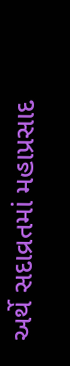અર્થે સદાવ્રતમાં મહાપ્રસાદ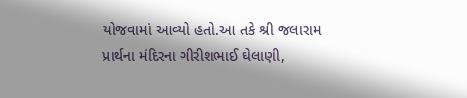યોજવામાં આવ્યો હતો.આ તકે શ્રી જલારામ પ્રાર્થના મંદિરના ગીરીશભાઈ ઘેલાણી,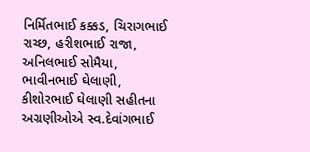નિર્મિતભાઈ કક્કડ, ચિરાગભાઈ રાચ્છ, હરીશભાઈ રાજા, અનિલભાઈ સોમૈયા, ભાવીનભાઈ ઘેલાણી, કીશોરભાઈ ઘેલાણી સહીતના અગ્રણીઓએ સ્વ.દેવાંગભાઈ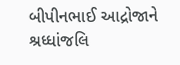બીપીનભાઈ આદ્રોજાને શ્રધ્ધાંજલિ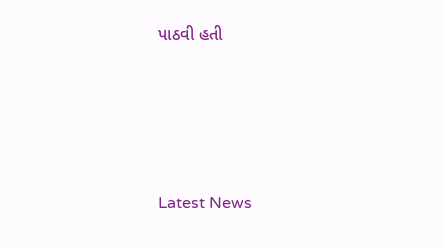પાઠવી હતી






Latest News